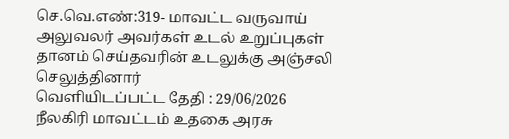செ.வெ.எண்:319- மாவட்ட வருவாய் அலுவலர் அவர்கள் உடல் உறுப்புகள் தானம் செய்தவரின் உடலுக்கு அஞ்சலி செலுத்தினார்
வெளியிடப்பட்ட தேதி : 29/06/2026
நீலகிரி மாவட்டம் உதகை அரசு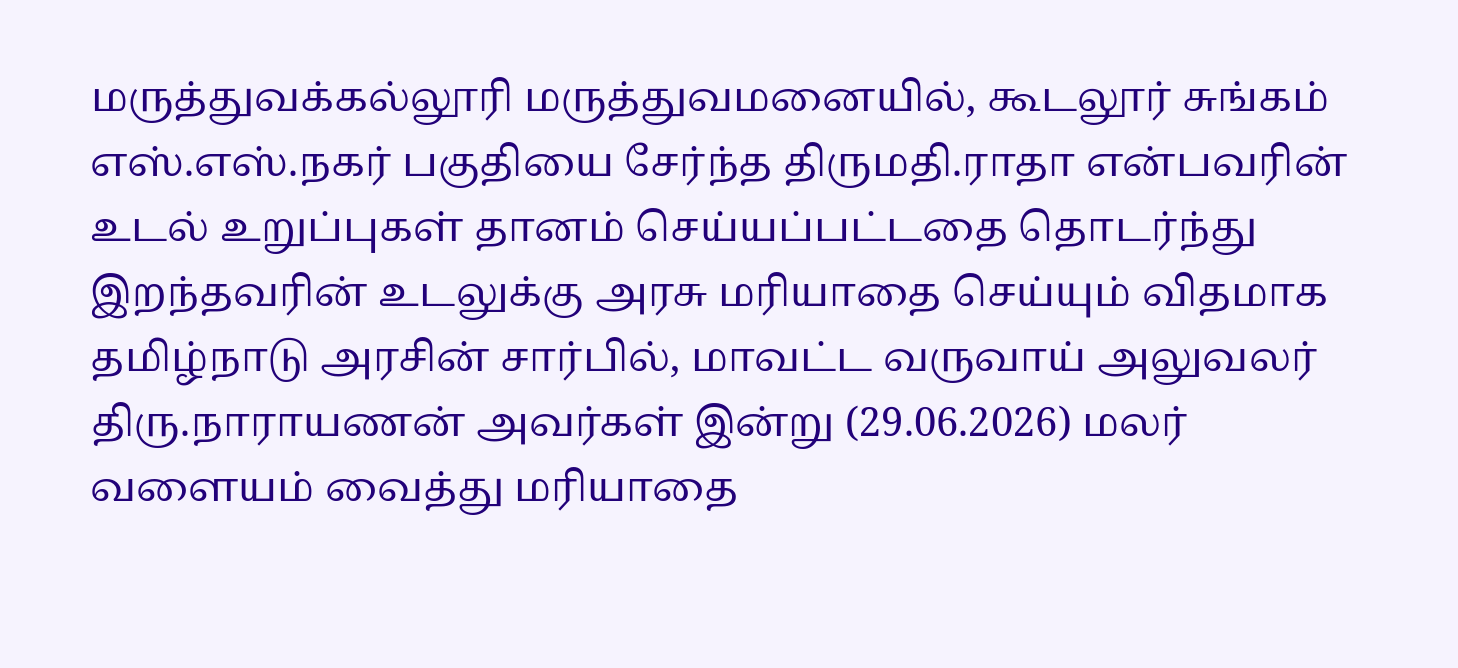மருத்துவக்கல்லூரி மருத்துவமனையில், கூடலூர் சுங்கம் எஸ்.எஸ்.நகர் பகுதியை சேர்ந்த திருமதி.ராதா என்பவரின் உடல் உறுப்புகள் தானம் செய்யப்பட்டதை தொடர்ந்து இறந்தவரின் உடலுக்கு அரசு மரியாதை செய்யும் விதமாக தமிழ்நாடு அரசின் சார்பில், மாவட்ட வருவாய் அலுவலர் திரு.நாராயணன் அவர்கள் இன்று (29.06.2026) மலர் வளையம் வைத்து மரியாதை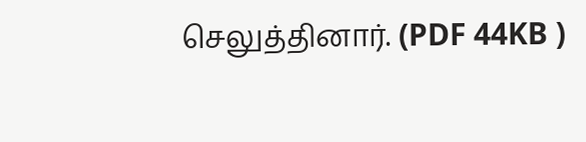செலுத்தினார். (PDF 44KB )